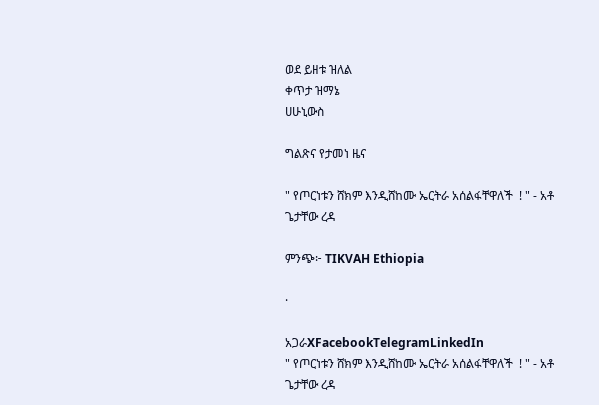ወደ ይዘቱ ዝለል
ቀጥታ ዝማኔ
ሀሁኒውስ

ግልጽና የታመነ ዜና

" የጦርነቱን ሸክም እንዲሸከሙ ኤርትራ አሰልፋቸዋለች  ! " - አቶ ጌታቸው ረዳ

ምንጭ፦ TIKVAH Ethiopia

·

አጋራXFacebookTelegramLinkedIn
" የጦርነቱን ሸክም እንዲሸከሙ ኤርትራ አሰልፋቸዋለች  ! " - አቶ ጌታቸው ረዳ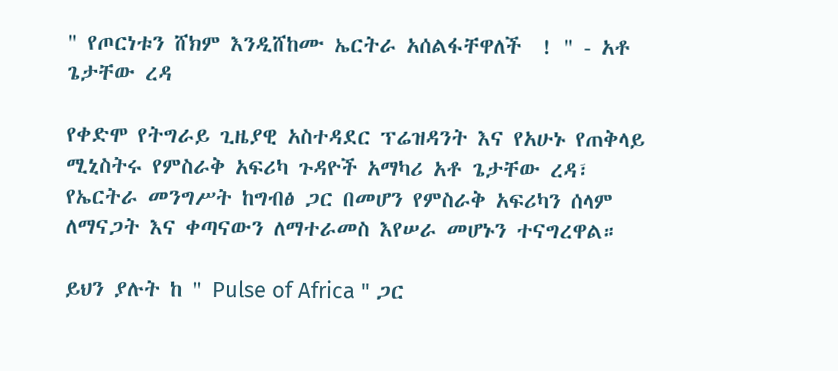" የጦርነቱን ሸክም እንዲሸከሙ ኤርትራ አሰልፋቸዋለች  ! " - አቶ ጌታቸው ረዳ

የቀድሞ የትግራይ ጊዜያዊ አስተዳደር ፕሬዝዳንት እና የአሁኑ የጠቅላይ ሚኒስትሩ የምስራቅ አፍሪካ ጉዳዮች አማካሪ አቶ ጌታቸው ረዳ፣  የኤርትራ መንግሥት ከግብፅ ጋር በመሆን የምስራቅ አፍሪካን ሰላም ለማናጋት እና ቀጣናውን ለማተራመስ እየሠራ መሆኑን ተናግረዋል።

ይህን ያሉት ከ " Pulse of Africa " ጋር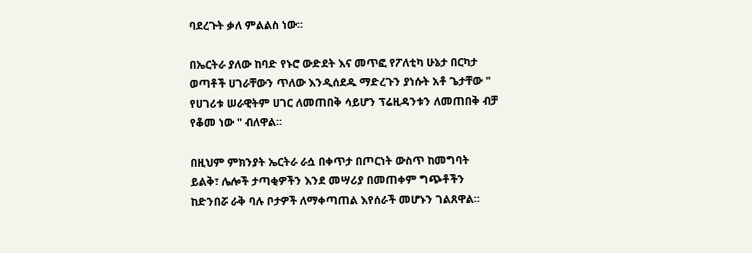ባደረጉት ቃለ ምልልስ ነው።

በኤርትራ ያለው ከባድ የኑሮ ውድደት እና መጥፎ የፖለቲካ ሁኔታ በርካታ ወጣቶች ሀገራቸውን ጥለው እንዲሰደዱ ማድረጉን ያነሱት አቶ ጌታቸው " የሀገሪቱ ሠራዊትም ሀገር ለመጠበቅ ሳይሆን ፕሬዚዳንቱን ለመጠበቅ ብቻ የቆመ ነው " ብለዋል።

በዚህም ምክንያት ኤርትራ ራሷ በቀጥታ በጦርነት ውስጥ ከመግባት ይልቅ፣ ሌሎች ታጣቂዎችን እንደ መሣሪያ በመጠቀም ግጭቶችን ከድንበሯ ራቅ ባሉ ቦታዎች ለማቀጣጠል እየሰራች መሆኑን ገልጸዋል።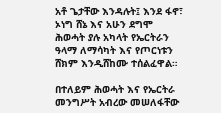አቶ ጌታቸው እንዳሉት፤ እንደ ፋኖ፣ ኦነግ ሸኔ እና አሁን ደግሞ ሕወሓት ያሉ አካላት የኤርትራን ዓላማ ለማሳካት እና የጦርነቱን ሸክም እንዲሸከሙ ተሰልፈዋል።

በተለይም ሕወሓት እና የኤርትራ መንግሥት አብረው መሠለፋቸው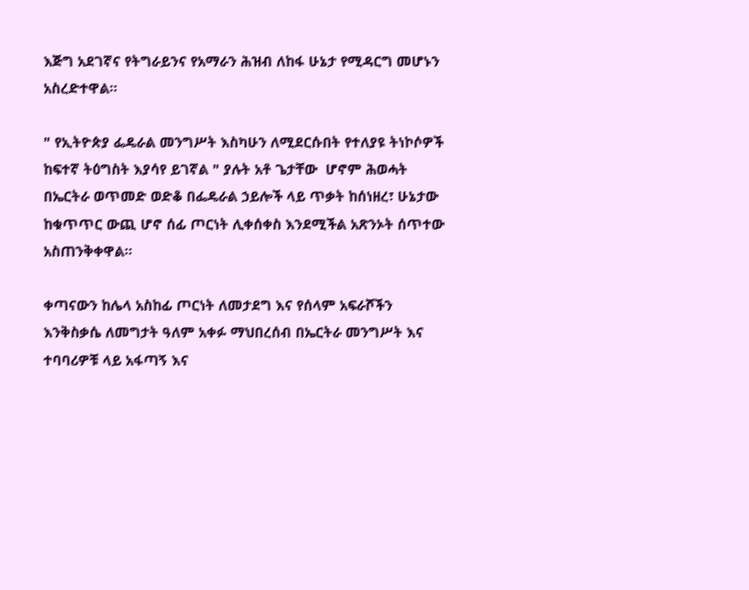እጅግ አደገኛና የትግራይንና የአማራን ሕዝብ ለከፋ ሁኔታ የሚዳርግ መሆኑን አስረድተዋል።

" የኢትዮጵያ ፌዴራል መንግሥት እስካሁን ለሚደርሱበት የተለያዩ ትነኮሶዎች ከፍተኛ ትዕግስት እያሳየ ይገኛል " ያሉት አቶ ጌታቸው  ሆኖም ሕወሓት በኤርትራ ወጥመድ ወድቆ በፌዴራል ኃይሎች ላይ ጥቃት ከሰነዘረ፣ ሁኔታው ከቁጥጥር ውጪ ሆኖ ሰፊ ጦርነት ሊቀሰቀስ እንደሚችል አጽንኦት ሰጥተው አስጠንቅቀዋል።

ቀጣናውን ከሌላ አስከፊ ጦርነት ለመታደግ እና የሰላም አፍራሾችን እንቅስቃሴ ለመግታት ዓለም አቀፉ ማህበረሰብ በኤርትራ መንግሥት እና ተባባሪዎቹ ላይ አፋጣኝ እና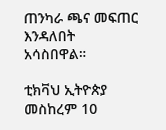ጠንካራ ጫና መፍጠር እንዳለበት አሳስበዋል።

ቲክቫህ ኢትዮጵያ
መስከረም 10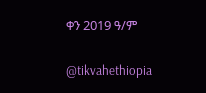ቀን 2019 ዓ/ም

@tikvahethiopia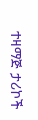ተዛማጅ ታሪኮች